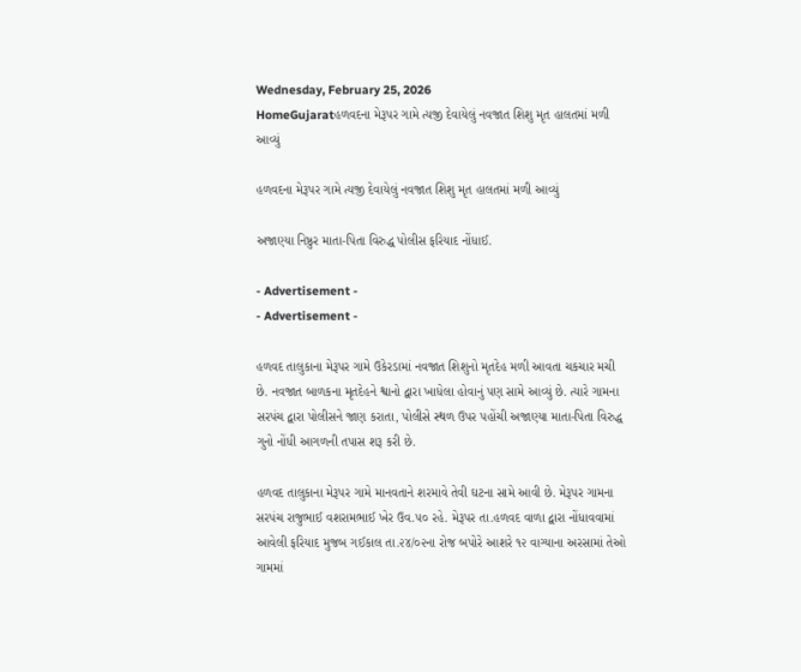Wednesday, February 25, 2026
HomeGujaratહળવદના મેરૂપર ગામે ત્યજી દેવાયેલું નવજાત શિશુ મૃત હાલતમાં મળી આવ્યું

હળવદના મેરૂપર ગામે ત્યજી દેવાયેલું નવજાત શિશુ મૃત હાલતમાં મળી આવ્યું

અજાણ્યા નિષ્ઠુર માતા-પિતા વિરુદ્ધ પોલીસ ફરિયાદ નોંધાઈ.

- Advertisement -
- Advertisement -

હળવદ તાલુકાના મેરૂપર ગામે ઉકેરડામાં નવજાત શિશુનો મૃતદેહ મળી આવતા ચકચાર મચી છે. નવજાત બાળકના મૃતદેહને શ્વાનો દ્વારા ખાધેલા હોવાનું પણ સામે આવ્યું છે. ત્યારે ગામના સરપંચ દ્વારા પોલીસને જાણ કરાતા, પોલીસે સ્થળ ઉપર પહોંચી અજાણ્યા માતા-પિતા વિરુદ્ધ ગુનો નોંધી આગળની તપાસ શરૂ કરી છે.

હળવદ તાલુકાના મેરૂપર ગામે માનવતાને શરમાવે તેવી ઘટના સામે આવી છે. મેરૂપર ગામના સરપંચ રાજુભાઈ વશરામભાઈ ખેર ઉવ.૫૦ રહે. મેરૂપર તા.હળવદ વાળા દ્વારા નોંધાવવામાં આવેલી ફરિયાદ મુજબ ગઈકાલ તા.૨૪/૦૨ના રોજ બપોરે આશરે ૧૨ વાગ્યાના અરસામાં તેઓ ગામમાં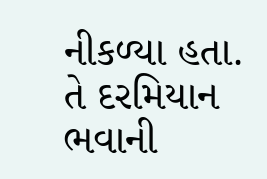નીકળ્યા હતા. તે દરમિયાન ભવાની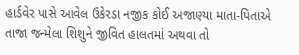હાર્ડવેર પાસે આવેલ ઉકેરડા નજીક કોઈ અજાણ્યા માતા-પિતાએ તાજા જન્મેલા શિશુને જીવિત હાલતમાં અથવા તો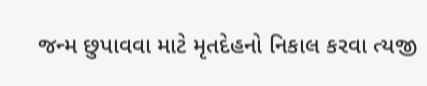જન્મ છુપાવવા માટે મૃતદેહનો નિકાલ કરવા ત્યજી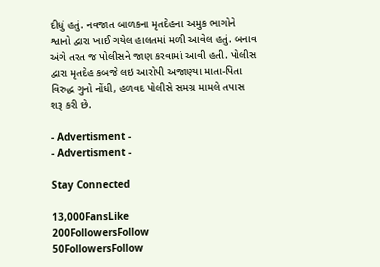દીધું હતું. નવજાત બાળકના મૃતદેહના અમુક ભાગોને શ્વાનો દ્વારા ખાઈ ગયેલ હાલતમાં મળી આવેલ હતું. બનાવ અંગે તરત જ પોલીસને જાણ કરવામાં આવી હતી. પોલીસ દ્વારા મૃતદેહ કબજે લઇ આરોપી અજાણ્યા માતા-પિતા વિરુદ્ધ ગુનો નોંધી, હળવદ પોલીસે સમગ્ર મામલે તપાસ શરૂ કરી છે.

- Advertisment -
- Advertisment -

Stay Connected

13,000FansLike
200FollowersFollow
50FollowersFollow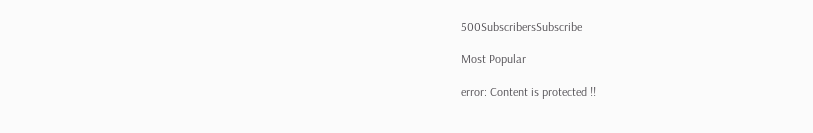500SubscribersSubscribe

Most Popular

error: Content is protected !!